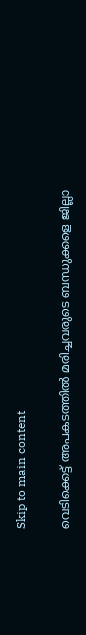Skip to main content

വെടിക്കെട്ട് അപകടത്തില്‍ മരിച്ചവരുടെ ബന്ധുക്കളെ ജില്ലാ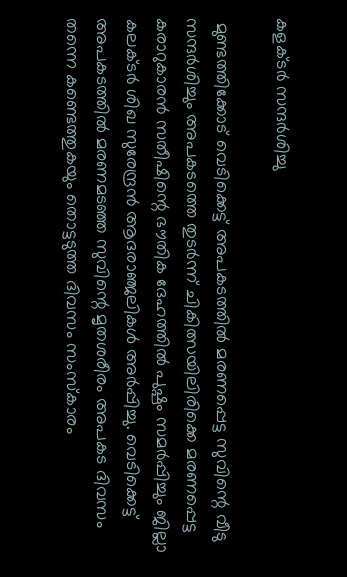കളക്ടര്‍ സന്ദര്‍ശിച്ചു

 മുണ്ടത്തിക്കോട് വെടിക്കെട്ട് അപകടത്തില്‍ മരണപ്പെട്ട സുവിന്റെ വീടു സന്ദര്‍ശിച്ചും അപകടത്തെ തുടര്‍ന്ന് ചികിത്സയിലിരിക്കെ മരണപ്പെട്ട കരാറുകാരന്‍ സതീഷിന്റെ ഭൗതിക ദേഹത്തില്‍ പുഷ്പം സമര്‍പ്പിച്ചും ജില്ലാ കലക്ടര്‍ ശിഖ സുരേന്ദ്രന്‍ ആദരാഞ്ജലികള്‍ അര്‍പ്പിച്ചു. വെടിക്കെട്ട് അപകടത്തില്‍ മരണമടഞ്ഞ സുവിന്റെ മൃതശരീരം അപകട ദിവസം തന്നെ കണ്ടെത്തുകയും തൊട്ടടുത്ത ദിവസം സംസ്‌കാരം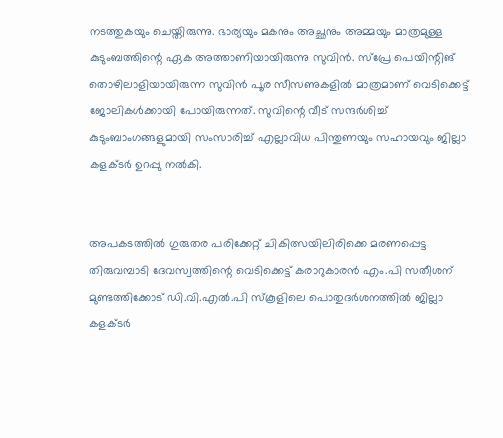നടത്തുകയും ചെയ്തിരുന്നു. ഭാര്യയും മകനും അച്ഛനും അമ്മയും മാത്രമുള്ള കുടുംബത്തിന്റെ ഏക അത്താണിയായിരുന്നു സുവിന്‍. സ്‌പ്രേ പെയിന്റിങ് തൊഴിലാളിയായിരുന്ന സുവിന്‍ പൂര സീസണുകളില്‍ മാത്രമാണ് വെടിക്കെട്ട് ജോലികള്‍ക്കായി പോയിരുന്നത്. സുവിന്റെ വീട് സന്ദര്‍ശിച്ച് കുടുംബാംഗങ്ങളുമായി സംസാരിച്ച് എല്ലാവിധ പിന്തുണയും സഹായവും ജില്ലാ കളക്ടര്‍ ഉറപ്പു നല്‍കി.


അപകടത്തില്‍ ഗുരുതര പരിക്കേറ്റ് ചികിത്സയിലിരിക്കെ മരണപ്പെട്ട തിരുവമ്പാടി ദേവസ്വത്തിന്റെ വെടിക്കെട്ട് കരാറുകാരന്‍ എം.പി സതീശന് മുണ്ടത്തിക്കോട് ഡി.വി.എല്‍.പി സ്‌കൂളിലെ പൊതുദര്‍ശനത്തില്‍ ജില്ലാ കളക്ടര്‍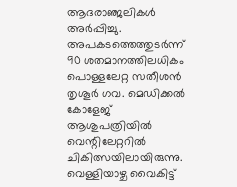ആദരാഞ്ജലികള്‍ അര്‍പ്പിച്ചു. അപകടത്തെത്തുടര്‍ന്ന് 90 ശതമാനത്തിലധികം പൊള്ളലേറ്റ സതീശന്‍ തൃശൂര്‍ ഗവ. മെഡിക്കല്‍ കോളേജ് ആശുപത്രിയില്‍ വെന്റിലേറ്ററില്‍ ചികിത്സയിലായിരുന്നു. വെള്ളിയാഴ്ച വൈകിട്ട്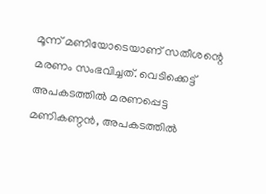മൂന്ന് മണിയോടെയാണ് സതീശന്റെ മരണം സംഭവിച്ചത്. വെടിക്കെട്ട് അപകടത്തില്‍ മരണപ്പെട്ട മണികണ്ഠന്‍, അപകടത്തില്‍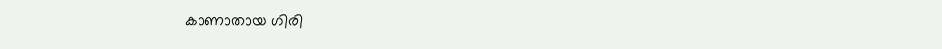കാണാതായ ഗിരി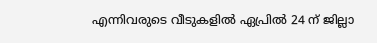എന്നിവരുടെ വീടുകളിൽ ഏപ്രില്‍ 24 ന് ജില്ലാ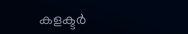കളക്ടര്‍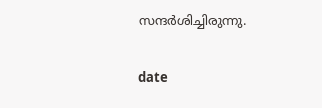സന്ദര്‍ശിച്ചിരുന്നു.

date